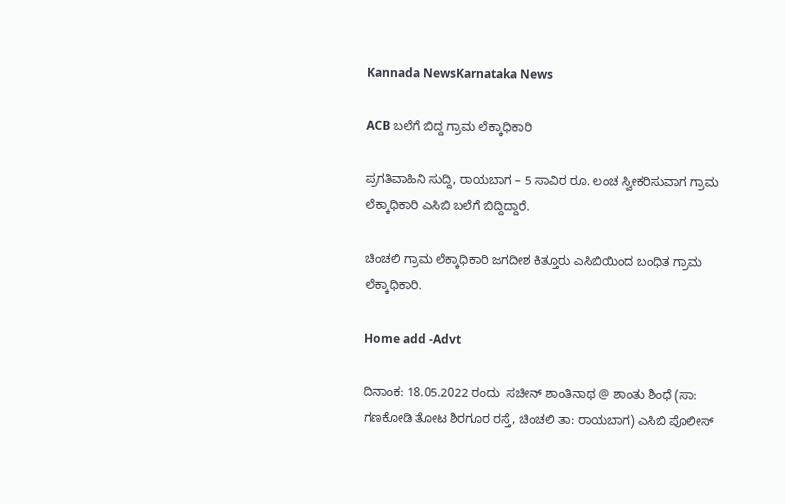Kannada NewsKarnataka News

ACB ಬಲೆಗೆ ಬಿದ್ದ ಗ್ರಾಮ ಲೆಕ್ಕಾಧಿಕಾರಿ

ಪ್ರಗತಿವಾಹಿನಿ ಸುದ್ದಿ, ರಾಯಬಾಗ – 5 ಸಾವಿರ ರೂ. ಲಂಚ ಸ್ವೀಕರಿಸುವಾಗ ಗ್ರಾಮ ಲೆಕ್ಕಾಧಿಕಾರಿ ಎಸಿಬಿ ಬಲೆಗೆ ಬಿದ್ದಿದ್ದಾರೆ.

ಚಿಂಚಲಿ ಗ್ರಾಮ ಲೆಕ್ಕಾಧಿಕಾರಿ ಜಗದೀಶ ಕಿತ್ತೂರು ಎಸಿಬಿಯಿಂದ ಬಂಧಿತ ಗ್ರಾಮ ಲೆಕ್ಕಾಧಿಕಾರಿ.

Home add -Advt

ದಿನಾಂಕ: 18.05.2022 ರಂದು  ಸಚೀನ್ ಶಾಂತಿನಾಥ @ ಶಾಂತು ಶಿಂಧೆ (ಸಾ: ಗಣಕೋಡಿ ತೋಟ ಶಿರಗೂರ ರಸ್ತೆ, ಚಿಂಚಲಿ ತಾ: ರಾಯಬಾಗ) ಎಸಿಬಿ ಪೊಲೀಸ್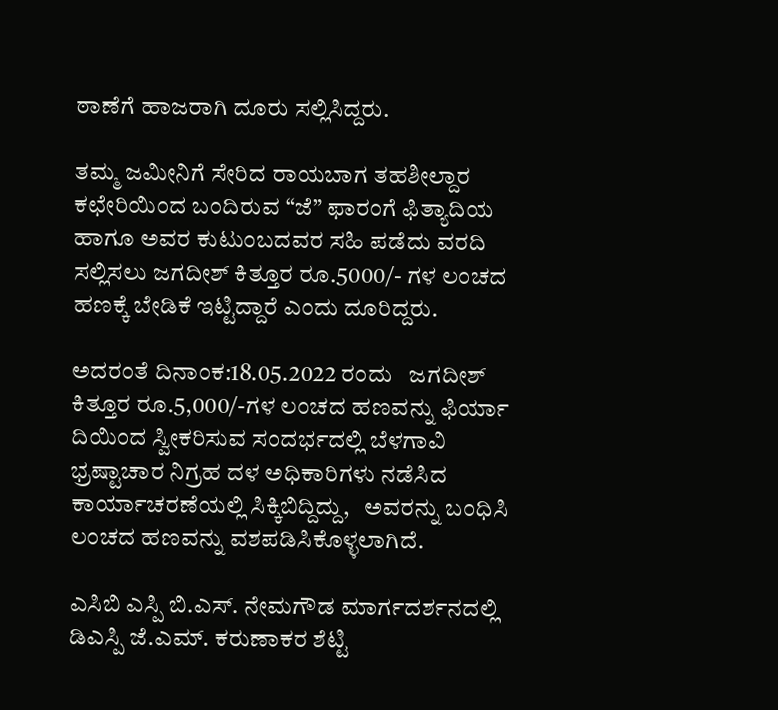ಠಾಣೆಗೆ ಹಾಜರಾಗಿ ದೂರು ಸಲ್ಲಿಸಿದ್ದರು.

ತಮ್ಮ ಜಮೀನಿಗೆ ಸೇರಿದ ರಾಯಬಾಗ ತಹಶೀಲ್ದಾರ ಕಛೇರಿಯಿಂದ ಬಂದಿರುವ “ಜೆ” ಫಾರಂಗೆ ಫಿತ್ಯಾದಿಯ ಹಾಗೂ ಅವರ ಕುಟುಂಬದವರ ಸಹಿ ಪಡೆದು ವರದಿ ಸಲ್ಲಿಸಲು ಜಗದೀಶ್ ಕಿತ್ತೂರ ರೂ.5000/- ಗಳ ಲಂಚದ ಹಣಕ್ಕೆ ಬೇಡಿಕೆ ಇಟ್ಟಿದ್ದಾರೆ ಎಂದು ದೂರಿದ್ದರು.

ಅದರಂತೆ ದಿನಾಂಕ:18.05.2022 ರಂದು   ಜಗದೀಶ್ ಕಿತ್ತೂರ ರೂ.5,000/-ಗಳ ಲಂಚದ ಹಣವನ್ನು ಫಿರ್ಯಾ ದಿಯಿಂದ ಸ್ವೀಕರಿಸುವ ಸಂದರ್ಭದಲ್ಲಿ ಬೆಳಗಾವಿ ಭ್ರಷ್ಟಾಚಾರ ನಿಗ್ರಹ ದಳ ಅಧಿಕಾರಿಗಳು ನಡೆಸಿದ ಕಾರ್ಯಾಚರಣೆಯಲ್ಲಿ ಸಿಕ್ಕಿಬಿದ್ದಿದ್ದು,   ಅವರನ್ನು ಬಂಧಿಸಿ ಲಂಚದ ಹಣವನ್ನು ವಶಪಡಿಸಿಕೊಳ್ಳಲಾಗಿದೆ.

ಎಸಿಬಿ ಎಸ್ಪಿ ಬಿ.ಎಸ್. ನೇಮಗೌಡ ಮಾರ್ಗದರ್ಶನದಲ್ಲಿ ಡಿಎಸ್ಪಿ ಜೆ.ಎಮ್. ಕರುಣಾಕರ ಶೆಟ್ಟಿ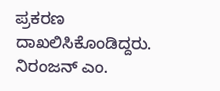ಪ್ರಕರಣ ದಾಖಲಿಸಿಕೊಂಡಿದ್ದರು. ನಿರಂಜನ್ ಎಂ.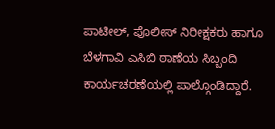ಪಾಟೀಲ್, ಪೊಲೀಸ್ ನಿರೀಕ್ಷಕರು ಹಾಗೂ ಬೆಳಗಾವಿ ಎಸಿಬಿ ಠಾಣೆಯ ಸಿಬ್ಬಂದಿ ಕಾರ್ಯಚರಣೆಯಲ್ಲಿ ಪಾಲ್ಗೊಂಡಿದ್ದಾರೆ.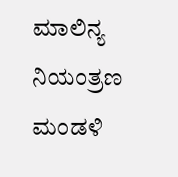ಮಾಲಿನ್ಯ ನಿಯಂತ್ರಣ ಮಂಡಳಿ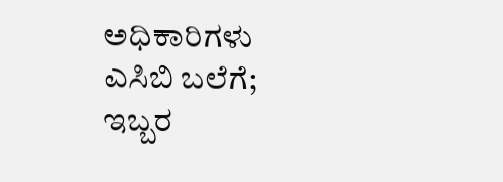ಅಧಿಕಾರಿಗಳು ಎಸಿಬಿ ಬಲೆಗೆ; ಇಬ್ಬರ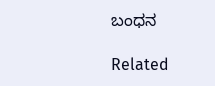ಬಂಧನ

Related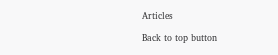Articles

Back to top button